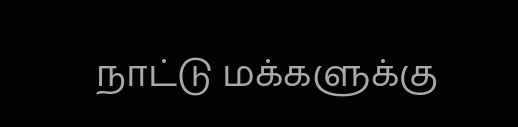நாட்டு மக்களுக்கு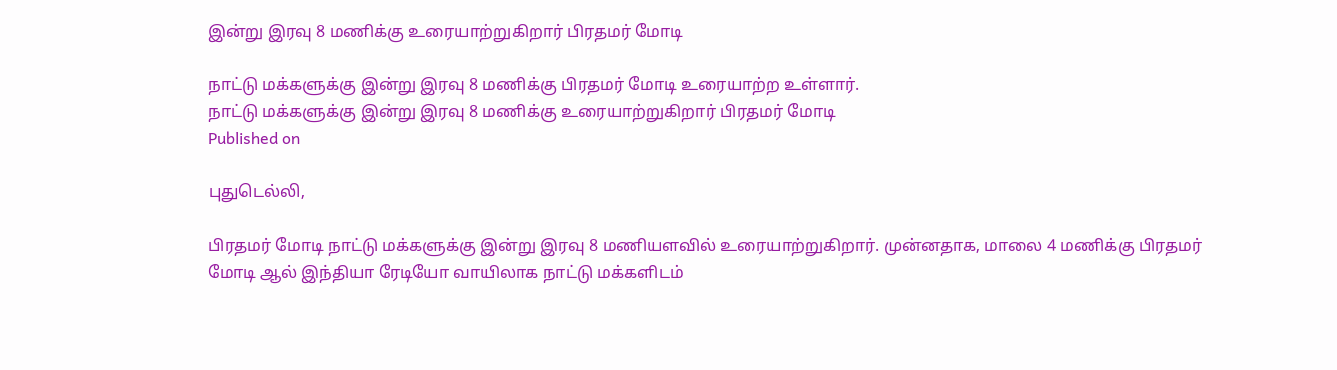இன்று இரவு 8 மணிக்கு உரையாற்றுகிறார் பிரதமர் மோடி

நாட்டு மக்களுக்கு இன்று இரவு 8 மணிக்கு பிரதமர் மோடி உரையாற்ற உள்ளார்.
நாட்டு மக்களுக்கு இன்று இரவு 8 மணிக்கு உரையாற்றுகிறார் பிரதமர் மோடி
Published on

புதுடெல்லி,

பிரதமர் மோடி நாட்டு மக்களுக்கு இன்று இரவு 8 மணியளவில் உரையாற்றுகிறார். முன்னதாக, மாலை 4 மணிக்கு பிரதமர் மோடி ஆல் இந்தியா ரேடியோ வாயிலாக நாட்டு மக்களிடம்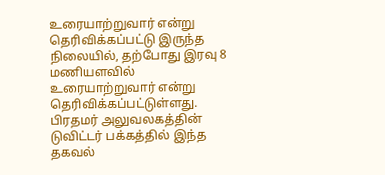உரையாற்றுவார் என்று தெரிவிக்கப்பட்டு இருந்த நிலையில், தற்போது இரவு 8 மணியளவில் உரையாற்றுவார் என்று தெரிவிக்கப்பட்டுள்ளது. பிரதமர் அலுவலகத்தின் டுவிட்டர் பக்கத்தில் இந்த தகவல்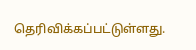தெரிவிக்கப்பட்டுள்ளது.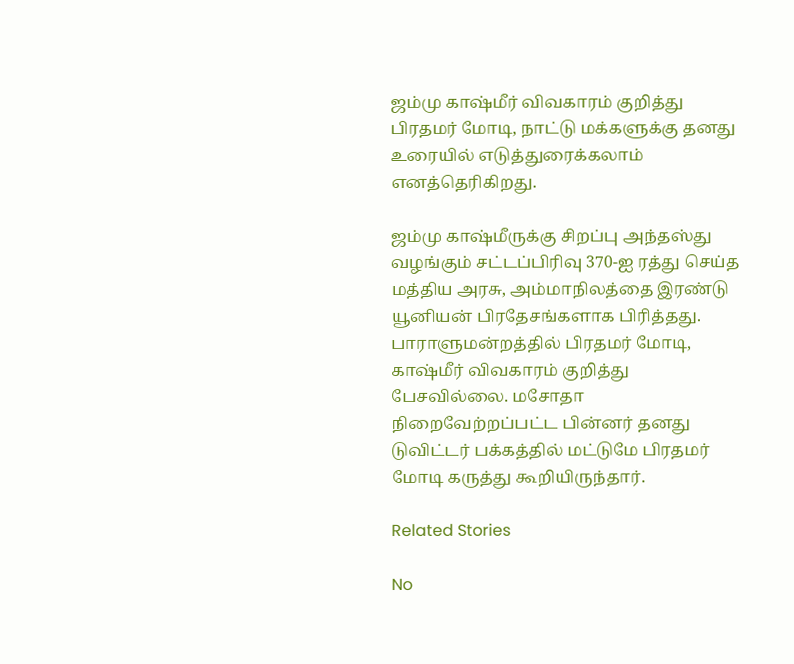ஜம்மு காஷ்மீர் விவகாரம் குறித்து பிரதமர் மோடி, நாட்டு மக்களுக்கு தனது உரையில் எடுத்துரைக்கலாம் எனத்தெரிகிறது.

ஜம்மு காஷ்மீருக்கு சிறப்பு அந்தஸ்து வழங்கும் சட்டப்பிரிவு 370-ஐ ரத்து செய்த மத்திய அரசு, அம்மாநிலத்தை இரண்டு யூனியன் பிரதேசங்களாக பிரித்தது. பாராளுமன்றத்தில் பிரதமர் மோடி, காஷ்மீர் விவகாரம் குறித்து பேசவில்லை. மசோதா நிறைவேற்றப்பட்ட பின்னர் தனது டுவிட்டர் பக்கத்தில் மட்டுமே பிரதமர் மோடி கருத்து கூறியிருந்தார்.

Related Stories

No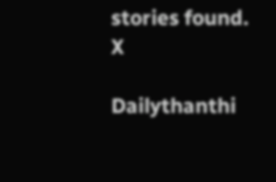stories found.
X

Dailythanthi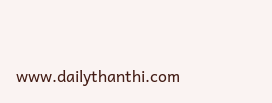www.dailythanthi.com